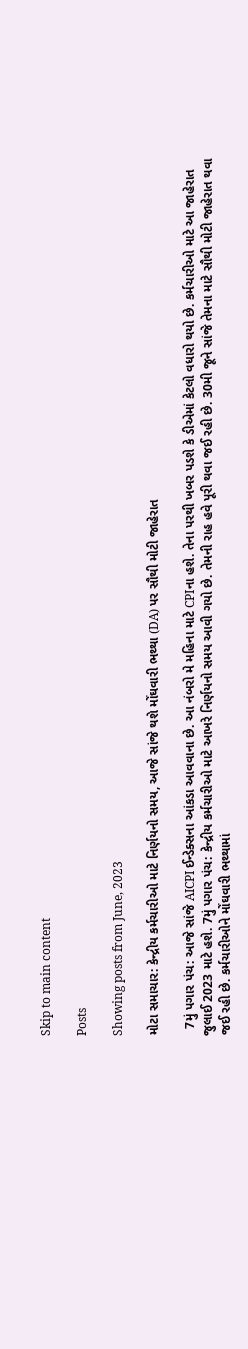Skip to main content

Posts

Showing posts from June, 2023

મોટા સમાચાર: કેન્દ્રીય કર્મચારીઓ માટે નિર્ણયનો સમય, આજે સાંજે થશે મોંઘવારી ભથ્થા (DA) પર સૌથી મોટી જાહેરાત

  7મું પગાર પંચ: આજે સાંજે AICPI ઈન્ડેક્સના આંકડા આવવાના છે. આ નંબરો મે મહિના માટે CPIના હશે. તેના પરથી ખબર પડશે કે ડીએમાં કેટલો વધારો થયો છે. કર્મચારીઓ માટે આ જાહેરાત જુલાઈ 2023 માટે હશે. 7મું પગાર પંચ: કેન્દ્રીય કર્મચારીઓ માટે આખરે નિર્ણયનો સમય આવી ગયો છે. તેમની રાહ હવે પૂરી થવા જઈ રહી છે. 30મી જૂને સાંજે તેમના માટે સૌથી મોટી જાહેરાત થવા જઈ રહી છે. કર્મચારીઓને મોંઘવારી ભથ્થામાં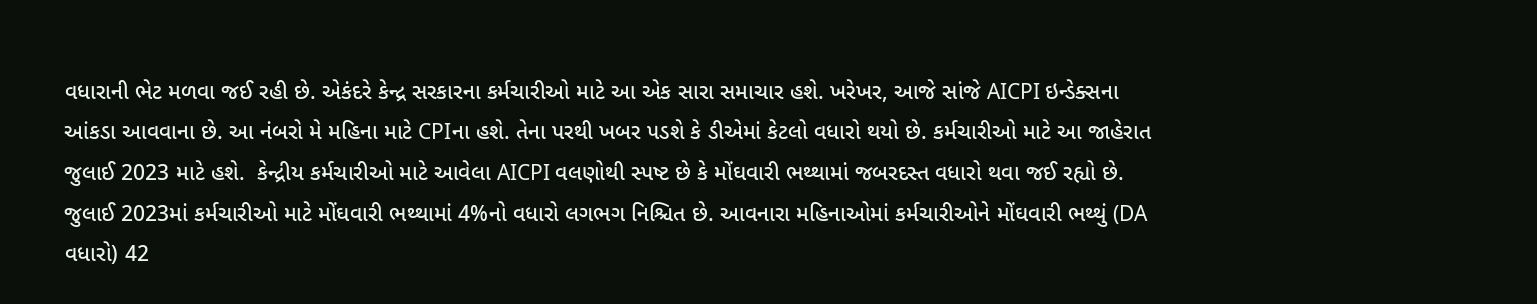વધારાની ભેટ મળવા જઈ રહી છે. એકંદરે કેન્દ્ર સરકારના કર્મચારીઓ માટે આ એક સારા સમાચાર હશે. ખરેખર, આજે સાંજે AICPI ઇન્ડેક્સના આંકડા આવવાના છે. આ નંબરો મે મહિના માટે CPIના હશે. તેના પરથી ખબર પડશે કે ડીએમાં કેટલો વધારો થયો છે. કર્મચારીઓ માટે આ જાહેરાત જુલાઈ 2023 માટે હશે.  કેન્દ્રીય કર્મચારીઓ માટે આવેલા AICPI વલણોથી સ્પષ્ટ છે કે મોંઘવારી ભથ્થામાં જબરદસ્ત વધારો થવા જઈ રહ્યો છે. જુલાઈ 2023માં કર્મચારીઓ માટે મોંઘવારી ભથ્થામાં 4%નો વધારો લગભગ નિશ્ચિત છે. આવનારા મહિનાઓમાં કર્મચારીઓને મોંઘવારી ભથ્થું (DA વધારો) 42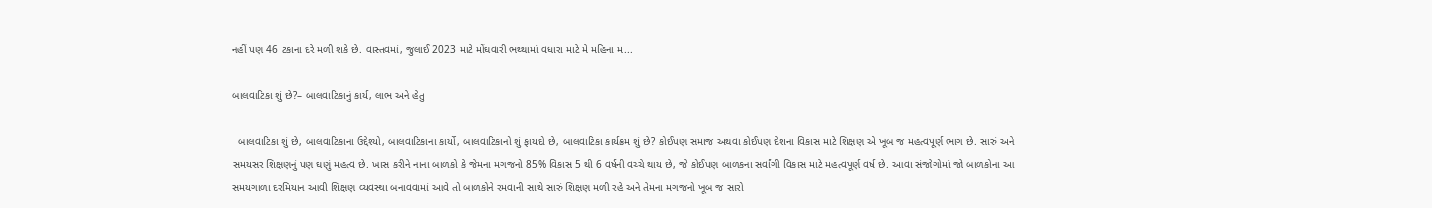નહીં પણ 46 ટકાના દરે મળી શકે છે. વાસ્તવમાં, જુલાઈ 2023 માટે મોંઘવારી ભથ્થામાં વધારા માટે મે મહિના મ...

બાલવાટિકા શું છે?– બાલવાટિકાનું કાર્ય, લાભ અને હેતુ

  બાલવાટિકા શું છે, બાલવાટિકાના ઉદ્દેશ્યો, બાલવાટિકાના કાર્યો, બાલવાટિકાનો શું ફાયદો છે, બાલવાટિકા કાર્યક્રમ શું છે? કોઈપણ સમાજ અથવા કોઈપણ દેશના વિકાસ માટે શિક્ષણ એ ખૂબ જ મહત્વપૂર્ણ ભાગ છે. સારું અને સમયસર શિક્ષણનું પણ ઘણું મહત્વ છે. ખાસ કરીને નાના બાળકો કે જેમના મગજનો 85% વિકાસ 5 થી 6 વર્ષની વચ્ચે થાય છે, જે કોઈપણ બાળકના સર્વાંગી વિકાસ માટે મહત્વપૂર્ણ વર્ષ છે. આવા સંજોગોમાં જો બાળકોના આ સમયગાળા દરમિયાન આવી શિક્ષણ વ્યવસ્થા બનાવવામાં આવે તો બાળકોને રમવાની સાથે સારું શિક્ષણ મળી રહે અને તેમના મગજનો ખૂબ જ સારો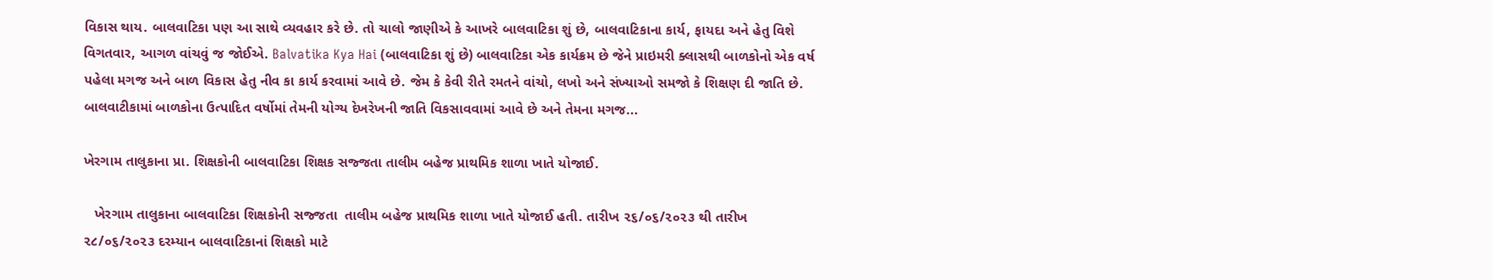વિકાસ થાય. બાલવાટિકા પણ આ સાથે વ્યવહાર કરે છે. તો ચાલો જાણીએ કે આખરે બાલવાટિકા શું છે, બાલવાટિકાના કાર્ય, ફાયદા અને હેતુ વિશે વિગતવાર, આગળ વાંચવું જ જોઈએ. Balvatika Kya Hai (બાલવાટિકા શું છે) બાલવાટિકા એક કાર્યક્રમ છે જેને પ્રાઇમરી ક્લાસથી બાળકોનો એક વર્ષ પહેલા મગજ અને બાળ વિકાસ હેતુ નીવ કા કાર્ય કરવામાં આવે છે. જેમ કે કેવી રીતે રમતને વાંચો, લખો અને સંખ્યાઓ સમજો કે શિક્ષણ દી જાતિ છે. બાલવાટીકામાં બાળકોના ઉત્પાદિત વર્ષોમાં તેમની યોગ્ય દેખરેખની જાતિ વિકસાવવામાં આવે છે અને તેમના મગજ...

ખેરગામ તાલુકાના પ્રા. શિક્ષકોની બાલવાટિકા શિક્ષક સજ્જતા તાલીમ બહેજ પ્રાથમિક શાળા ખાતે યોજાઈ.

   ખેરગામ તાલુકાના બાલવાટિકા શિક્ષકોની સજ્જતા  તાલીમ બહેજ પ્રાથમિક શાળા ખાતે યોજાઈ હતી. તારીખ ૨૬/૦૬/૨૦૨૩ થી તારીખ ૨૮/૦૬/૨૦૨૩ દરમ્યાન બાલવાટિકાનાં શિક્ષકો માટે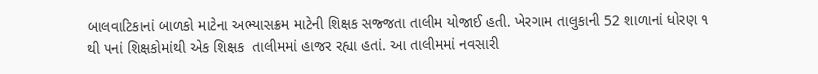બાલવાટિકાનાં બાળકો માટેના અભ્યાસક્રમ માટેની શિક્ષક સજ્જતા તાલીમ યોજાઈ હતી. ખેરગામ તાલુકાની 52 શાળાનાં ધોરણ ૧ થી ૫નાં શિક્ષકોમાંથી એક શિક્ષક  તાલીમમાં હાજર રહ્યા હતાં. આ તાલીમમાં નવસારી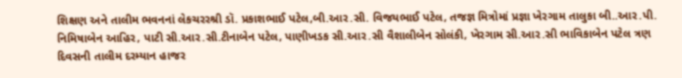શિક્ષણ અને તાલીમ ભવનનાં લેકચરરશ્રી ડૉ. પ્રકાશભાઈ પટેલ,બી.આર.સી. વિજયભાઈ પટેલ, તજજ્ઞ મિત્રોમાં પ્રજ્ઞા ખેરગામ તાલુકા બી..આર.પી. નિમિષાબેન આહિર, પાટી સી.આર.સી.ટીનાબેન પટેલ, પાણીખડક સી.આર.સી વૈશાલીબેન સોલંકી, ખેરગામ સી.આર.સી ભાવિકાબેન પટેલ ત્રણ દિવસની તાલીમ દરમ્યાન હાજર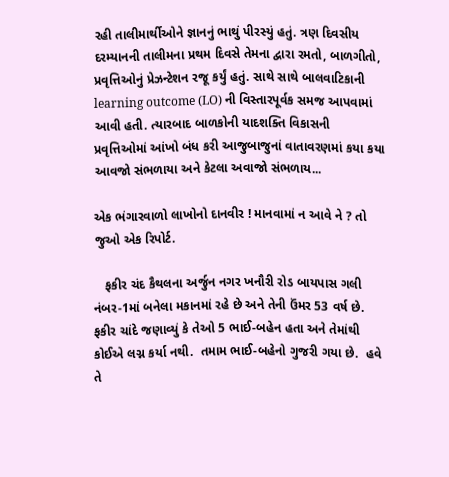રહી તાલીમાર્થીઓને જ્ઞાનનું ભાથું પીરસ્યું હતું. ત્રણ દિવસીય દરમ્યાનની તાલીમના પ્રથમ દિવસે તેમના દ્વારા રમતો, બાળગીતો, પ્રવૃત્તિઓનું પ્રેઝન્ટેશન રજૂ કર્યું હતું. સાથે સાથે બાલવાટિકાની learning outcome (LO) ની વિસ્તારપૂર્વક સમજ આપવામાં આવી હતી. ત્યારબાદ બાળકોની યાદશક્તિ વિકાસની પ્રવૃત્તિઓમાં આંખો બંધ કરી આજુબાજુનાં વાતાવરણમાં કયા કયા આવજો સંભળાયા અને કેટલા અવાજો સંભળાય...

એક ભંગારવાળો લાખોનો દાનવીર ! માનવામાં ન આવે ને ? તો જુઓ એક રિપોર્ટ.

   ફકીર ચંદ કૈથલના અર્જુન નગર ખનૌરી રોડ બાયપાસ ગલી નંબર-1માં બનેલા મકાનમાં રહે છે અને તેની ઉંમર 53 વર્ષ છે.  ફકીર ચાંદે જણાવ્યું કે તેઓ 5 ભાઈ-બહેન હતા અને તેમાંથી કોઈએ લગ્ન કર્યા નથી.  તમામ ભાઈ-બહેનો ગુજરી ગયા છે.  હવે તે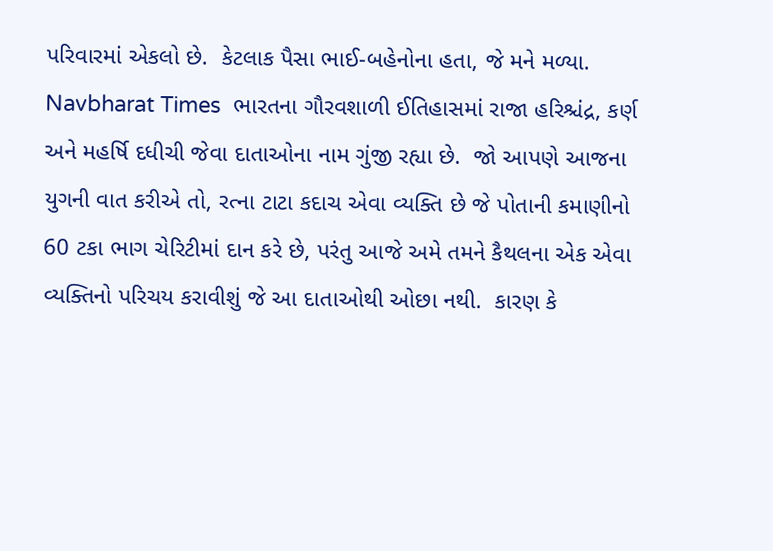પરિવારમાં એકલો છે.  કેટલાક પૈસા ભાઈ-બહેનોના હતા, જે મને મળ્યા. Navbharat Times  ભારતના ગૌરવશાળી ઈતિહાસમાં રાજા હરિશ્ચંદ્ર, કર્ણ અને મહર્ષિ દધીચી જેવા દાતાઓના નામ ગુંજી રહ્યા છે.  જો આપણે આજના યુગની વાત કરીએ તો, રત્ના ટાટા કદાચ એવા વ્યક્તિ છે જે પોતાની કમાણીનો 60 ટકા ભાગ ચેરિટીમાં દાન કરે છે, પરંતુ આજે અમે તમને કૈથલના એક એવા વ્યક્તિનો પરિચય કરાવીશું જે આ દાતાઓથી ઓછા નથી.  કારણ કે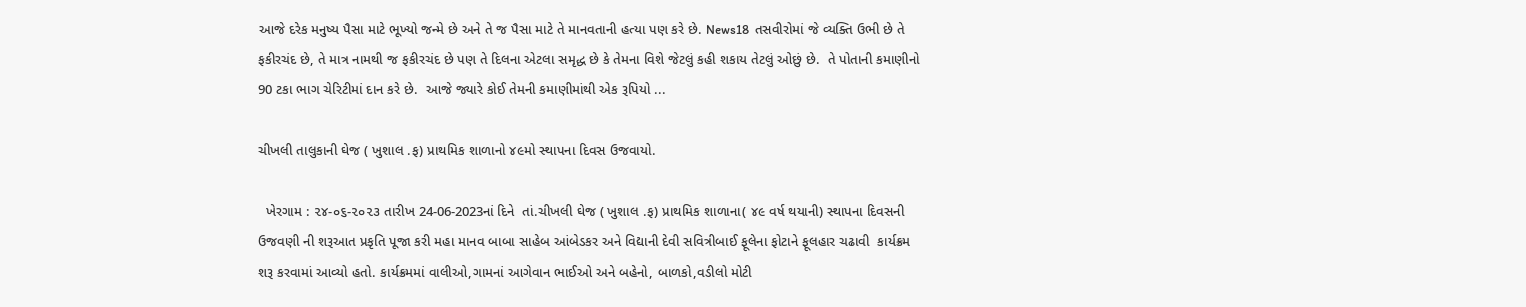આજે દરેક મનુષ્ય પૈસા માટે ભૂખ્યો જન્મે છે અને તે જ પૈસા માટે તે માનવતાની હત્યા પણ કરે છે. News18  તસવીરોમાં જે વ્યક્તિ ઉભી છે તે ફકીરચંદ છે, તે માત્ર નામથી જ ફકીરચંદ છે પણ તે દિલના એટલા સમૃદ્ધ છે કે તેમના વિશે જેટલું કહી શકાય તેટલું ઓછું છે.  તે પોતાની કમાણીનો 90 ટકા ભાગ ચેરિટીમાં દાન કરે છે.  આજે જ્યારે કોઈ તેમની કમાણીમાંથી એક રૂપિયો ...

ચીખલી તાલુકાની ઘેજ ( ખુશાલ .ફ) પ્રાથમિક શાળાનો ૪૯મો સ્થાપના દિવસ ઉજવાયો.

  ખેરગામ : ૨૪-૦૬-૨૦૨૩ તારીખ 24-06-2023નાં દિને  તાં.ચીખલી ઘેજ ( ખુશાલ .ફ) પ્રાથમિક શાળાના( ૪૯ વર્ષ થયાની) સ્થાપના દિવસની ઉજવણી ની શરૂઆત પ્રકૃતિ પૂજા કરી મહા માનવ બાબા સાહેબ આંબેડકર અને વિદ્યાની દેવી સવિત્રીબાઈ ફૂલેના ફોટાને ફૂલહાર ચઢાવી  કાર્યક્રમ શરૂ કરવામાં આવ્યો હતો. કાર્યક્રમમાં વાલીઓ,ગામનાં આગેવાન ભાઈઓ અને બહેનો, બાળકો,વડીલો મોટી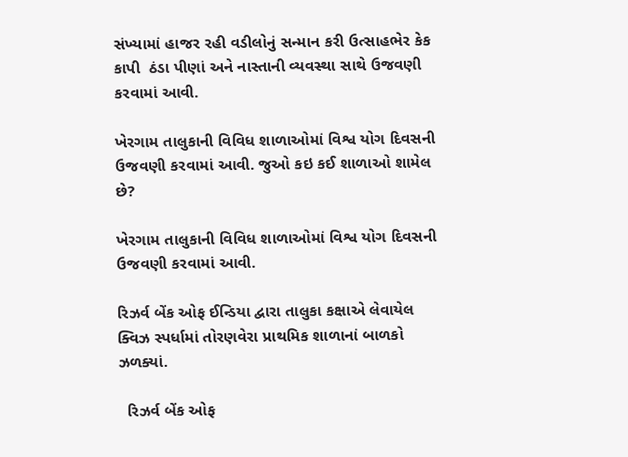સંખ્યામાં હાજર રહી વડીલોનું સન્માન કરી ઉત્સાહભેર કેક કાપી  ઠંડા પીણાં અને નાસ્તાની વ્યવસ્થા સાથે ઉજવણી કરવામાં આવી.

ખેરગામ તાલુકાની વિવિધ શાળાઓમાં વિશ્વ યોગ દિવસની ઉજવણી કરવામાં આવી. જુઓ કઇ કઈ શાળાઓ શામેલ છે?

ખેરગામ તાલુકાની વિવિધ શાળાઓમાં વિશ્વ યોગ દિવસની ઉજવણી કરવામાં આવી.

રિઝર્વ બેંક ઓફ ઈન્ડિયા દ્વારા તાલુકા કક્ષાએ લેવાયેલ ક્વિઝ સ્પર્ધામાં તોરણવેરા પ્રાથમિક શાળાનાં બાળકો ઝળક્યાં.

  રિઝર્વ બેંક ઓફ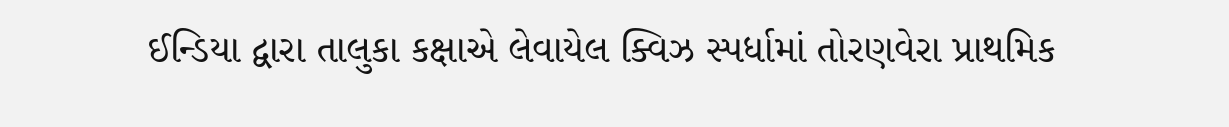ઈન્ડિયા દ્વારા તાલુકા કક્ષાએ લેવાયેલ ક્વિઝ સ્પર્ધામાં તોરણવેરા પ્રાથમિક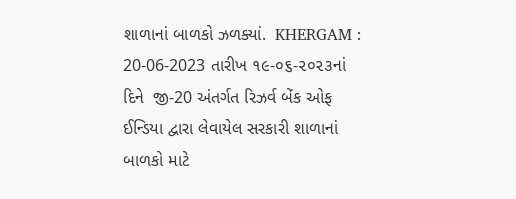શાળાનાં બાળકો ઝળક્યાં.  KHERGAM : 20-06-2023 તારીખ ૧૯-૦૬-૨૦૨૩નાં દિને  જી-20 અંતર્ગત રિઝર્વ બેંક ઓફ ઈન્ડિયા દ્વારા લેવાયેલ સરકારી શાળાનાં બાળકો માટે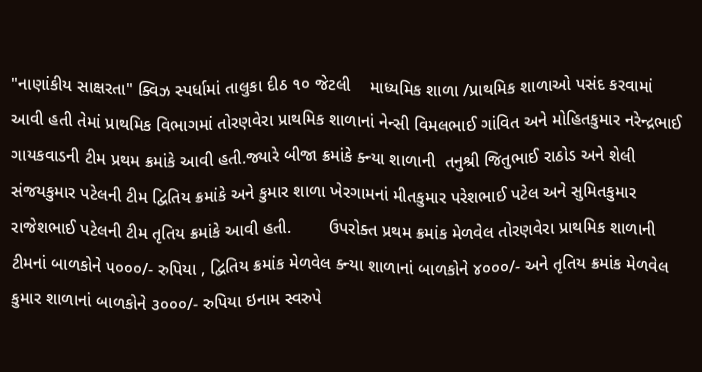"નાણાંકીય સાક્ષરતા" ક્વિઝ સ્પર્ધામાં તાલુકા દીઠ ૧૦ જેટલી    માધ્યમિક શાળા /પ્રાથમિક શાળાઓ પસંદ કરવામાં આવી હતી તેમાં પ્રાથમિક વિભાગમાં તોરણવેરા પ્રાથમિક શાળાનાં નેન્સી વિમલભાઈ ગાંવિત અને મોહિતકુમાર નરેન્દ્રભાઈ ગાયકવાડની ટીમ પ્રથમ ક્રમાંકે આવી હતી.જ્યારે બીજા ક્રમાંકે ક્ન્યા શાળાની  તનુશ્રી જિતુભાઈ રાઠોડ અને શેલી સંજયકુમાર પટેલની ટીમ દ્વિતિય ક્રમાંકે અને કુમાર શાળા ખેરગામનાં મીતકુમાર પરેશભાઈ પટેલ અને સુમિતકુમાર રાજેશભાઈ પટેલની ટીમ તૃતિય ક્રમાંકે આવી હતી.        ઉપરોક્ત પ્રથમ ક્રમાંક મેળવેલ તોરણવેરા પ્રાથમિક શાળાની ટીમનાં બાળકોને ૫૦૦૦/- રુપિયા , દ્વિતિય ક્રમાંક મેળવેલ ક્ન્યા શાળાનાં બાળકોને ૪૦૦૦/- અને તૃતિય ક્રમાંક મેળવેલ કુમાર શાળાનાં બાળકોને ૩૦૦૦/- રુપિયા ઇનામ સ્વરુપે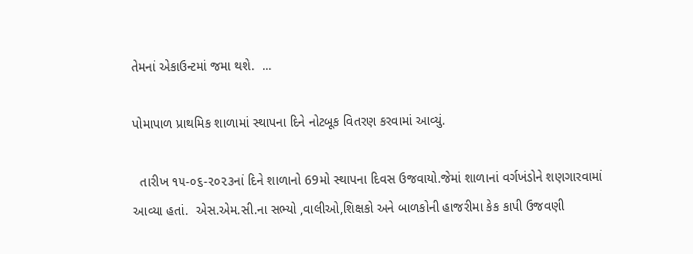તેમનાં એકાઉન્ટમાં જમા થશે.  ...

પોમાપાળ પ્રાથમિક શાળામાં સ્થાપના દિને નોટબૂક વિતરણ કરવામાં આવ્યું.

  તારીખ ૧૫-૦૬-૨૦૨૩નાં દિને શાળાનો 69મો સ્થાપના દિવસ ઉજવાયો.જેમાં શાળાનાં વર્ગખંડોને શણગારવામાં આવ્યા હતાં.  એસ.એમ.સી.ના સભ્યો ,વાલીઓ,શિક્ષકો અને બાળકોની હાજરીમા કેક કાપી ઉજવણી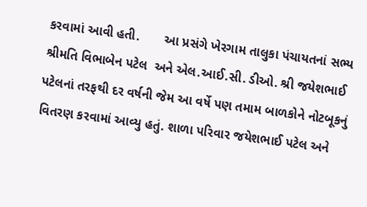કરવામાં આવી હતી.       આ પ્રસંગે ખેરગામ તાલુકા પંચાયતનાં સભ્ય શ્રીમતિ વિભાબેન પટેલ  અને એલ.આઈ.સી. ડીઓ. શ્રી જયેશભાઈ પટેલનાં તરફથી દર વર્ષની જેમ આ વર્ષે પણ તમામ બાળકોને નોટબૂકનું વિતરણ કરવામાં આવ્યુ હતું. શાળા પરિવાર જયેશભાઈ પટેલ અને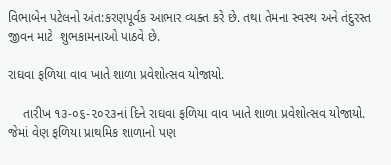વિભાબેન પટેલનો અંત:કરણપૂર્વક આભાર વ્યક્ત કરે છે. તથા તેમના સ્વસ્થ અને તંદુરસ્ત જીવન માટે  શુભકામનાઓ પાઠવે છે.

રાઘવા ફળિયા વાવ ખાતે શાળા પ્રવેશોત્સવ યોજાયો.

    તારીખ ૧૩-૦૬-૨૦૨૩નાં દિને રાઘવા ફળિયા વાવ ખાતે શાળા પ્રવેશોત્સવ યોજાયો. જેમાં વેણ ફળિયા પ્રાથમિક શાળાનો પણ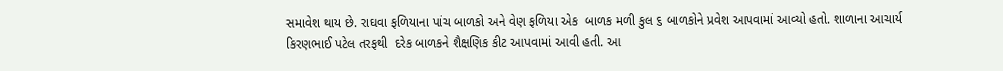સમાવેશ થાય છે. રાઘવા ફળિયાના પાંચ બાળકો અને વેણ ફળિયા એક  બાળક મળી કુલ ૬ બાળકોને પ્રવેશ આપવામાં આવ્યો હતો. શાળાના આચાર્ય કિરણભાઈ પટેલ તરફથી  દરેક બાળકને શૈક્ષણિક કીટ આપવામાં આવી હતી. આ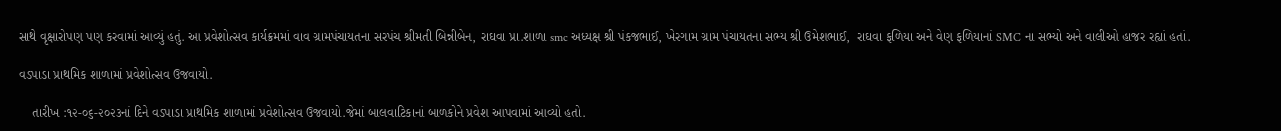સાથે વૃક્ષારોપણ પણ કરવામાં આવ્યું હતું. આ પ્રવેશોત્સવ કાર્યક્રમમાં વાવ ગ્રામપંચાયતના સરપંચ શ્રીમતી બિન્નીબેન, રાઘવા પ્રા.શાળા smc અધ્યક્ષ શ્રી પંકજભાઈ, ખેરગામ ગ્રામ પંચાયતના સભ્ય શ્રી ઉમેશભાઈ,  રાઘવા ફળિયા અને વેણ ફળિયાનાં SMC ના સભ્યો અને વાલીઓ હાજર રહ્યાં હતાં.

વડપાડા પ્રાથમિક શાળામાં પ્રવેશોત્સવ ઉજવાયો.

    તારીખ :૧૨-૦૬-૨૦૨૩નાં દિને વડપાડા પ્રાથમિક શાળામાં પ્રવેશોત્સવ ઉજવાયો.જેમાં બાલવાટિકાનાં બાળકોને પ્રવેશ આપવામાં આવ્યો હતો.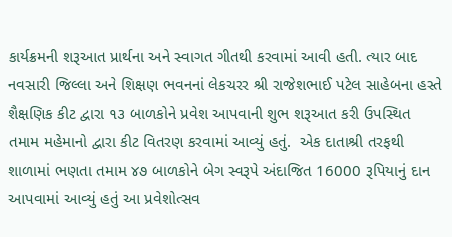કાર્યક્રમની શરૂઆત પ્રાર્થના અને સ્વાગત ગીતથી કરવામાં આવી હતી. ત્યાર બાદ નવસારી જિલ્લા અને શિક્ષણ ભવનનાં લેકચરર શ્રી રાજેશભાઈ પટેલ સાહેબના હસ્તે શૈક્ષણિક કીટ દ્વારા ૧૩ બાળકોને પ્રવેશ આપવાની શુભ શરૂઆત કરી ઉપસ્થિત તમામ મહેમાનો દ્વારા કીટ વિતરણ કરવામાં આવ્યું હતું.  એક દાતાશ્રી તરફથી શાળામાં ભણતા તમામ ૪૭ બાળકોને બેગ સ્વરૂપે અંદાજિત 16000 રૂપિયાનું દાન આપવામાં આવ્યું હતું આ પ્રવેશોત્સવ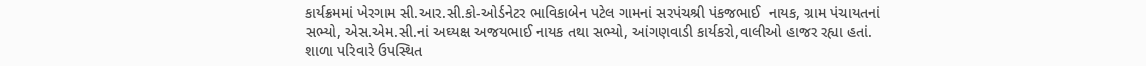કાર્યક્રમમાં ખેરગામ સી.આર.સી.કો-ઓર્ડનેટર ભાવિકાબેન પટેલ ગામનાં સરપંચશ્રી પંકજભાઈ  નાયક, ગ્રામ પંચાયતનાં સભ્યો, એસ.એમ.સી.નાં અઘ્યક્ષ અજયભાઈ નાયક તથા સભ્યો, આંગણવાડી કાર્યકરો,વાલીઓ હાજર રહ્યા હતાં. શાળા પરિવારે ઉપસ્થિત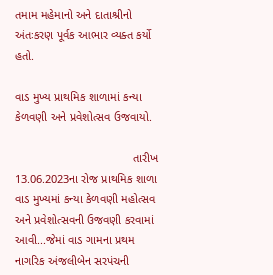તમામ મહેમાનો અને દાતાશ્રીનો અંતઃકરણ પૂર્વક આભાર વ્યક્ત કર્યો હતો.

વાડ મુખ્ય પ્રાથમિક શાળામાં કન્યા કેળવણી અને પ્રવેશોત્સવ ઉજવાયો.

                                    તારીખ 13.06.2023ના રોજ પ્રાથમિક શાળા વાડ મુખ્યમાં કન્યા કેળવણી મહોત્સવ અને પ્રવેશોત્સવની ઉજવણી કરવામાં આવી...જેમાં વાડ ગામના પ્રથમ નાગરિક અંજલીબેન સરપંચની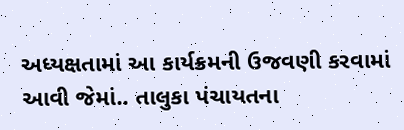અધ્યક્ષતામાં આ કાર્યક્રમની ઉજવણી કરવામાં આવી જેમાં.. તાલુકા પંચાયતના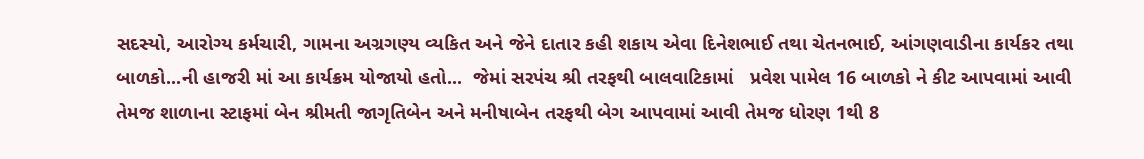સદસ્યો, આરોગ્ય કર્મચારી, ગામના અગ્રગણ્ય વ્યકિત અને જેને દાતાર કહી શકાય એવા દિનેશભાઈ તથા ચેતનભાઈ, આંગણવાડીના કાર્યકર તથા બાળકો...ની હાજરી માં આ કાર્યક્રમ યોજાયો હતો...  જેમાં સરપંચ શ્રી તરફથી બાલવાટિકામાં   પ્રવેશ પામેલ 16 બાળકો ને કીટ આપવામાં આવી તેમજ શાળાના સ્ટાફમાં બેન શ્રીમતી જાગૃતિબેન અને મનીષાબેન તરફથી બેગ આપવામાં આવી તેમજ ધોરણ 1થી 8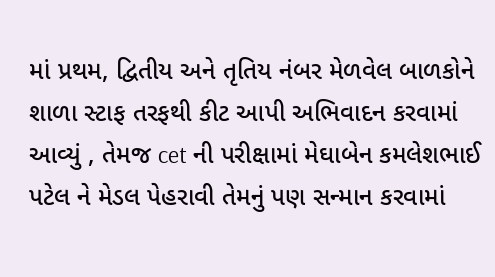માં પ્રથમ, દ્વિતીય અને તૃતિય નંબર મેળવેલ બાળકોને શાળા સ્ટાફ તરફથી કીટ આપી અભિવાદન કરવામાં આવ્યું , તેમજ cet ની પરીક્ષામાં મેઘાબેન કમલેશભાઈ પટેલ ને મેડલ પેહરાવી તેમનું પણ સન્માન કરવામાં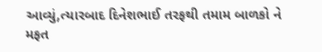આવ્યું,ત્યારબાદ દિનેશભાઈ તરફથી તમામ બાળકો ને મફત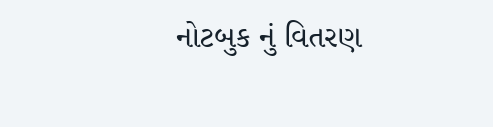નોટબુક નું વિતરણ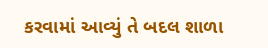કરવામાં આવ્યું તે બદલ શાળા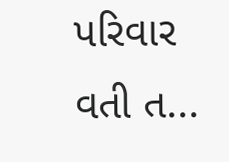પરિવાર વતી ત...